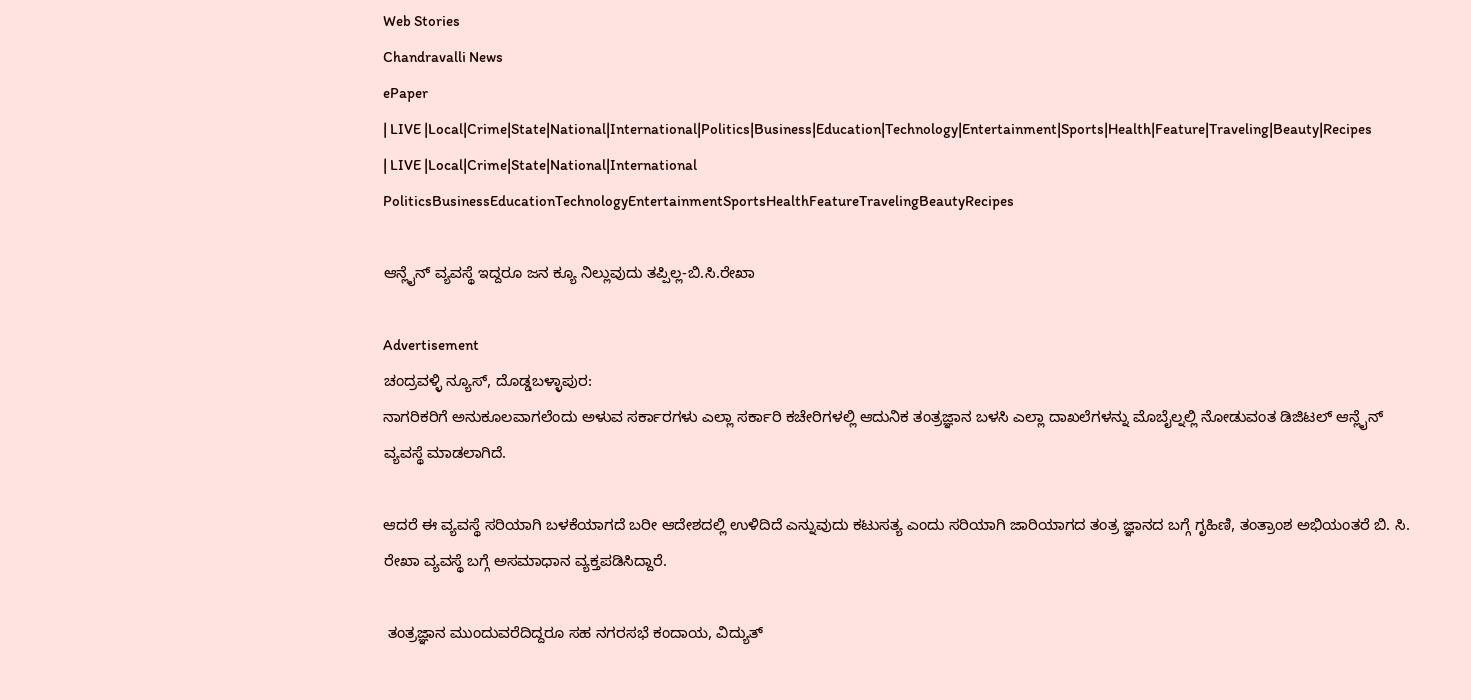Web Stories
Chandravalli News
ePaper
| LIVE |Local|Crime|State|National|International|Politics|Business|Education|Technology|Entertainment|Sports|Health|Feature|Traveling|Beauty|Recipes
| LIVE |Local|Crime|State|National|International
PoliticsBusinessEducationTechnologyEntertainmentSportsHealthFeatureTravelingBeautyRecipes

ಆನ್ಲೈನ್ ವ್ಯವಸ್ಥೆ ಇದ್ದರೂ ಜನ ಕ್ಯೂ ನಿಲ್ಲುವುದು ತಪ್ಪಿಲ್ಲ-ಬಿ.ಸಿ.ರೇಖಾ

Advertisement
ಚಂದ್ರವಳ್ಳಿ ನ್ಯೂಸ್, ದೊಡ್ಡಬಳ್ಳಾಪುರ:
ನಾಗರಿಕರಿಗೆ ಅನುಕೂಲವಾಗಲೆಂದು ಅಳುವ ಸರ್ಕಾರಗಳು ಎಲ್ಲಾ ಸರ್ಕಾರಿ ಕಚೇರಿಗಳಲ್ಲಿ ಆದುನಿಕ ತಂತ್ರಜ್ಞಾನ ಬಳಸಿ ಎಲ್ಲಾ ದಾಖಲೆಗಳನ್ನು ಮೊಬೈಲ್ನಲ್ಲಿ ನೋಡುವಂತ ಡಿಜಿಟಲ್ ಆನ್ಲೈನ್ ವ್ಯವಸ್ಥೆ ಮಾಡಲಾಗಿದೆ.

ಆದರೆ ಈ ವ್ಯವಸ್ಥೆ ಸರಿಯಾಗಿ ಬಳಕೆಯಾಗದೆ ಬರೀ ಆದೇಶದಲ್ಲಿ ಉಳಿದಿದೆ ಎನ್ನುವುದು ಕಟುಸತ್ಯ ಎಂದು ಸರಿಯಾಗಿ ಜಾರಿಯಾಗದ ತಂತ್ರ ಜ್ಞಾನದ ಬಗ್ಗೆ ಗೃಹಿಣಿ, ತಂತ್ರಾಂಶ ಅಭಿಯಂತರೆ ಬಿ. ಸಿ. ರೇಖಾ ವ್ಯವಸ್ಥೆ ಬಗ್ಗೆ ಅಸಮಾಧಾನ ವ್ಯಕ್ತಪಡಿಸಿದ್ದಾರೆ.

 ತಂತ್ರಜ್ಞಾನ ಮುಂದುವರೆದಿದ್ದರೂ ಸಹ ನಗರಸಭೆ ಕಂದಾಯ, ವಿದ್ಯುತ್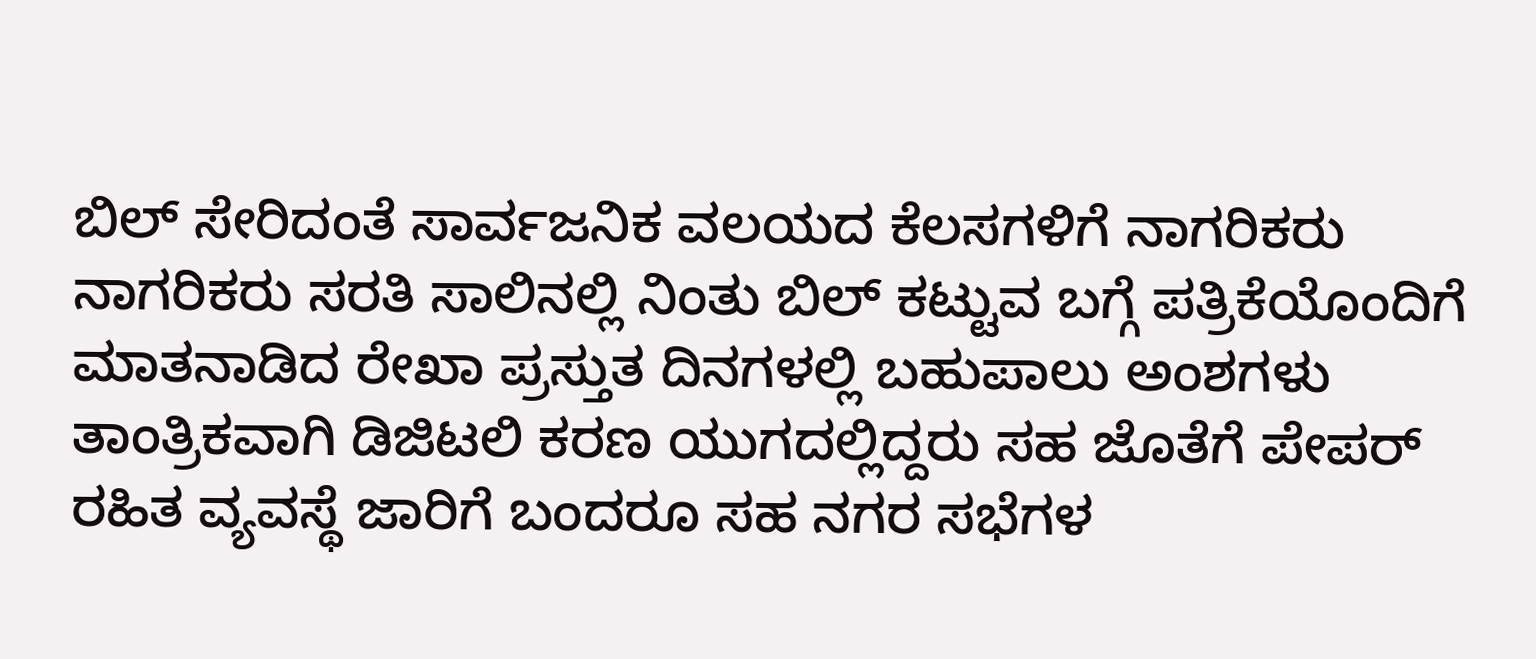ಬಿಲ್ ಸೇರಿದಂತೆ ಸಾರ್ವಜನಿಕ ವಲಯದ ಕೆಲಸಗಳಿಗೆ ನಾಗರಿಕರು ನಾಗರಿಕರು ಸರತಿ ಸಾಲಿನಲ್ಲಿ ನಿಂತು ಬಿಲ್ ಕಟ್ಟುವ ಬಗ್ಗೆ ಪತ್ರಿಕೆಯೊಂದಿಗೆ ಮಾತನಾಡಿದ ರೇಖಾ ಪ್ರಸ್ತುತ ದಿನಗಳಲ್ಲಿ ಬಹುಪಾಲು ಅಂಶಗಳು ತಾಂತ್ರಿಕವಾಗಿ ಡಿಜಿಟಲಿ ಕರಣ ಯುಗದಲ್ಲಿದ್ದರು ಸಹ ಜೊತೆಗೆ ಪೇಪರ್ ರಹಿತ ವ್ಯವಸ್ಥೆ ಜಾರಿಗೆ ಬಂದರೂ ಸಹ ನಗರ ಸಭೆಗಳ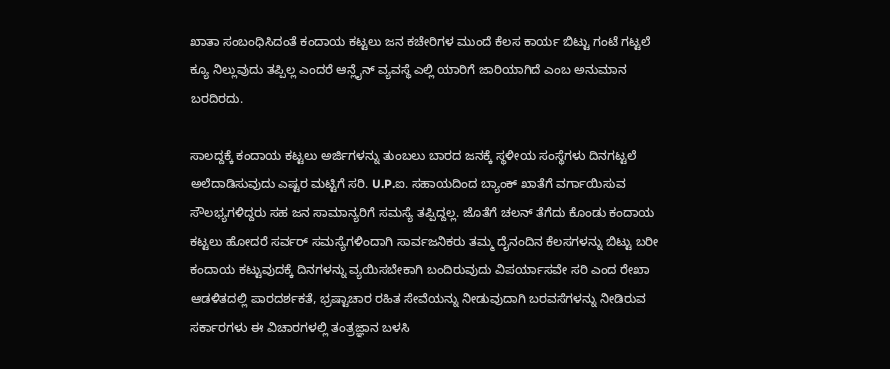ಖಾತಾ ಸಂಬಂಧಿಸಿದಂತೆ ಕಂದಾಯ ಕಟ್ಟಲು ಜನ ಕಚೇರಿಗಳ ಮುಂದೆ ಕೆಲಸ ಕಾರ್ಯ ಬಿಟ್ಟು ಗಂಟೆ ಗಟ್ಟಲೆ ಕ್ಯೂ ನಿಲ್ಲುವುದು ತಪ್ಪಿಲ್ಲ ಎಂದರೆ ಆನ್ಲೈನ್ ವ್ಯವಸ್ಥೆ ಎಲ್ಲಿ ಯಾರಿಗೆ ಜಾರಿಯಾಗಿದೆ ಎಂಬ ಅನುಮಾನ ಬರದಿರದು.

ಸಾಲದ್ದಕ್ಕೆ ಕಂದಾಯ ಕಟ್ಟಲು ಅರ್ಜಿಗಳನ್ನು ತುಂಬಲು ಬಾರದ ಜನಕ್ಕೆ ಸ್ಥಳೀಯ ಸಂಸ್ಥೆಗಳು ದಿನಗಟ್ಟಲೆ ಅಲೆದಾಡಿಸುವುದು ಎಷ್ಟರ ಮಟ್ಟಿಗೆ ಸರಿ. U.P.ಐ. ಸಹಾಯದಿಂದ ಬ್ಯಾಂಕ್ ಖಾತೆಗೆ ವರ್ಗಾಯಿಸುವ ಸೌಲಭ್ಯಗಳಿದ್ದರು ಸಹ ಜನ ಸಾಮಾನ್ಯರಿಗೆ ಸಮಸ್ಯೆ ತಪ್ಪಿದ್ದಲ್ಲ. ಜೊತೆಗೆ ಚಲನ್ ತೆಗೆದು ಕೊಂಡು ಕಂದಾಯ ಕಟ್ಟಲು ಹೋದರೆ ಸರ್ವರ್ ಸಮಸ್ಯೆಗಳಿಂದಾಗಿ ಸಾರ್ವಜನಿಕರು ತಮ್ಮ ದೈನಂದಿನ ಕೆಲಸಗಳನ್ನು ಬಿಟ್ಟು ಬರೀ ಕಂದಾಯ ಕಟ್ಟುವುದಕ್ಕೆ ದಿನಗಳನ್ನು ವ್ಯಯಿಸಬೇಕಾಗಿ ಬಂದಿರುವುದು ವಿಪರ್ಯಾಸವೇ ಸರಿ ಎಂದ ರೇಖಾ ಆಡಳಿತದಲ್ಲಿ ಪಾರದರ್ಶಕತೆ, ಭ್ರಷ್ಟಾಚಾರ ರಹಿತ ಸೇವೆಯನ್ನು ನೀಡುವುದಾಗಿ ಬರವಸೆಗಳನ್ನು ನೀಡಿರುವ ಸರ್ಕಾರಗಳು ಈ ವಿಚಾರಗಳಲ್ಲಿ ತಂತ್ರಜ್ಞಾನ ಬಳಸಿ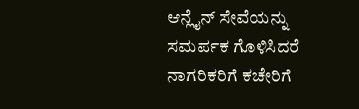ಆನ್ಲೈನ್ ಸೇವೆಯನ್ನು ಸಮರ್ಪಕ ಗೊಳಿಸಿದರೆ ನಾಗರಿಕರಿಗೆ ಕಚೇರಿಗೆ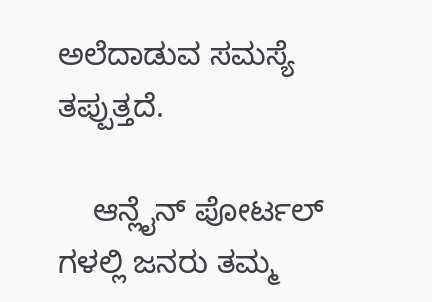ಅಲೆದಾಡುವ ಸಮಸ್ಯೆ ತಪ್ಪುತ್ತದೆ.

    ಆನ್ಲೈನ್ ಪೋರ್ಟಲ್ ಗಳಲ್ಲಿ ಜನರು ತಮ್ಮ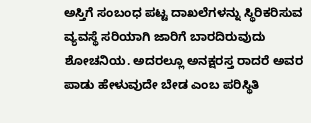ಅಸ್ತಿಗೆ ಸಂಬಂಧ ಪಟ್ಟ ದಾಖಲೆಗಳನ್ನು ಸ್ಥಿರಿಕರಿಸುವ ವ್ಯವಸ್ಥೆ ಸರಿಯಾಗಿ ಜಾರಿಗೆ ಬಾರದಿರುವುದು ಶೋಚನಿಯ. ಅದರಲ್ಲೂ ಅನಕ್ಷರಸ್ತ ರಾದರೆ ಅವರ ಪಾಡು ಹೇಳುವುದೇ ಬೇಡ ಎಂಬ ಪರಿಸ್ಥಿತಿ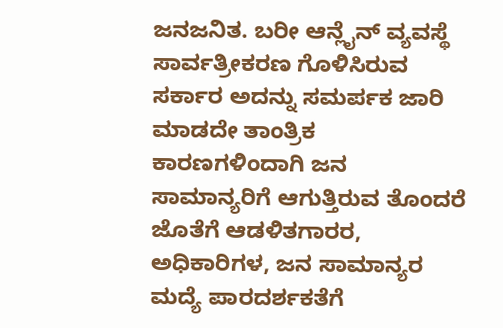ಜನಜನಿತ. ಬರೀ ಆನ್ಲೈನ್ ವ್ಯವಸ್ಥೆ ಸಾರ್ವತ್ರೀಕರಣ ಗೊಳಿಸಿರುವ ಸರ್ಕಾರ ಅದನ್ನು ಸಮರ್ಪಕ ಜಾರಿ ಮಾಡದೇ ತಾಂತ್ರಿಕ ಕಾರಣಗಳಿಂದಾಗಿ ಜನ ಸಾಮಾನ್ಯರಿಗೆ ಆಗುತ್ತಿರುವ ತೊಂದರೆ ಜೊತೆಗೆ ಆಡಳಿತಗಾರರ, ಅಧಿಕಾರಿಗಳ, ಜನ ಸಾಮಾನ್ಯರ ಮದ್ಯೆ ಪಾರದರ್ಶಕತೆಗೆ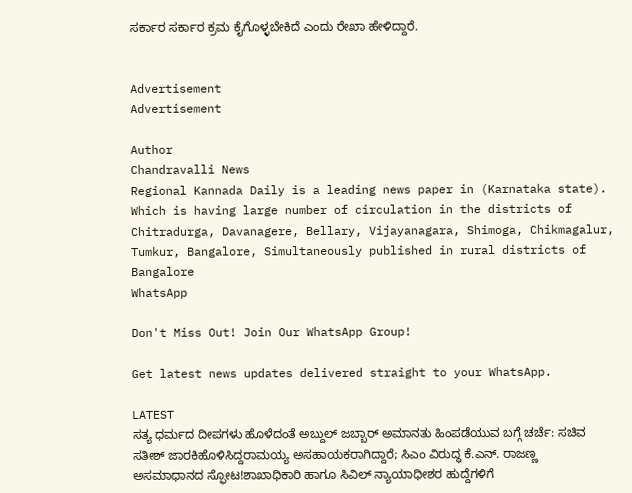ಸರ್ಕಾರ ಸರ್ಕಾರ ಕ್ರಮ ಕೈಗೊಳ್ಳಬೇಕಿದೆ ಎಂದು ರೇಖಾ ಹೇಳಿದ್ದಾರೆ.


Advertisement
Advertisement

Author
Chandravalli News
Regional Kannada Daily is a leading news paper in (Karnataka state). Which is having large number of circulation in the districts of Chitradurga, Davanagere, Bellary, Vijayanagara, Shimoga, Chikmagalur, Tumkur, Bangalore, Simultaneously published in rural districts of Bangalore
WhatsApp

Don't Miss Out! Join Our WhatsApp Group!

Get latest news updates delivered straight to your WhatsApp.

LATEST
ಸತ್ಯ ಧರ್ಮದ ದೀಪಗಳು ಹೊಳೆದಂತೆ ಅಬ್ದುಲ್ ಜಬ್ಬಾರ್ ಅಮಾನತು ಹಿಂಪಡೆಯುವ ಬಗ್ಗೆ ಚರ್ಚೆ: ಸಚಿವ ಸತೀಶ್ ಜಾರಕಿಹೊಳಿಸಿದ್ದರಾಮಯ್ಯ ಅಸಹಾಯಕರಾಗಿದ್ದಾರೆ; ಸಿಎಂ ವಿರುದ್ಧ ಕೆ.ಎನ್. ರಾಜಣ್ಣ ಅಸಮಾಧಾನದ ಸ್ಫೋಟ!ಶಾಖಾಧಿಕಾರಿ ಹಾಗೂ ಸಿವಿಲ್ ನ್ಯಾಯಾಧೀಶರ ಹುದ್ದೆಗಳಿಗೆ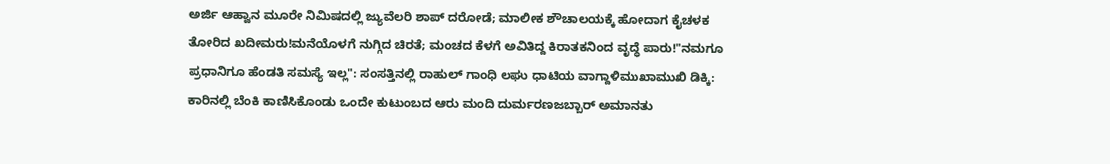ಅರ್ಜಿ ಆಹ್ವಾನ ಮೂರೇ ನಿಮಿಷದಲ್ಲಿ ಜ್ಯುವೆಲರಿ ಶಾಪ್ ದರೋಡೆ; ಮಾಲೀಕ ಶೌಚಾಲಯಕ್ಕೆ ಹೋದಾಗ ಕೈಚಳಕ ತೋರಿದ ಖದೀಮರು!ಮನೆಯೊಳಗೆ ನುಗ್ಗಿದ ಚಿರತೆ; ಮಂಚದ ಕೆಳಗೆ ಅವಿತಿದ್ದ ಕಿರಾತಕನಿಂದ ವೃದ್ಧೆ ಪಾರು!"ನಮಗೂ ಪ್ರಧಾನಿಗೂ ಹೆಂಡತಿ ಸಮಸ್ಯೆ ಇಲ್ಲ": ಸಂಸತ್ತಿನಲ್ಲಿ ರಾಹುಲ್ ಗಾಂಧಿ ಲಘು ಧಾಟಿಯ ವಾಗ್ದಾಳಿಮುಖಾಮುಖಿ ಡಿಕ್ಕಿ: ಕಾರಿನಲ್ಲಿ ಬೆಂಕಿ ಕಾಣಿಸಿಕೊಂಡು ಒಂದೇ ಕುಟುಂಬದ ಆರು ಮಂದಿ ದುರ್ಮರಣಜಬ್ಬಾರ್ ಅಮಾನತು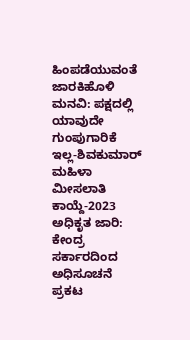ಹಿಂಪಡೆಯುವಂತೆ ಜಾರಕಿಹೊಳಿ ಮನವಿ: ಪಕ್ಷದಲ್ಲಿ ಯಾವುದೇ ಗುಂಪುಗಾರಿಕೆ ಇಲ್ಲ-ಶಿವಕುಮಾರ್ ಮಹಿಳಾ ಮೀಸಲಾತಿ ಕಾಯ್ದೆ-2023 ಅಧಿಕೃತ ಜಾರಿ: ಕೇಂದ್ರ ಸರ್ಕಾರದಿಂದ ಅಧಿಸೂಚನೆ ಪ್ರಕಟ